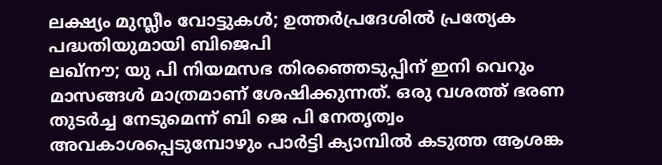ലക്ഷ്യം മുസ്ലീം വോട്ടുകൾ; ഉത്തർപ്രദേശിൽ പ്രത്യേക പദ്ധതിയുമായി ബിജെപി
ലഖ്നൗ; യു പി നിയമസഭ തിരഞ്ഞെടുപ്പിന് ഇനി വെറും മാസങ്ങൾ മാത്രമാണ് ശേഷിക്കുന്നത്. ഒരു വശത്ത് ഭരണ തുടർച്ച നേടുമെന്ന് ബി ജെ പി നേതൃത്വം അവകാശപ്പെടുമ്പോഴും പാർട്ടി ക്യാമ്പിൽ കടുത്ത ആശങ്ക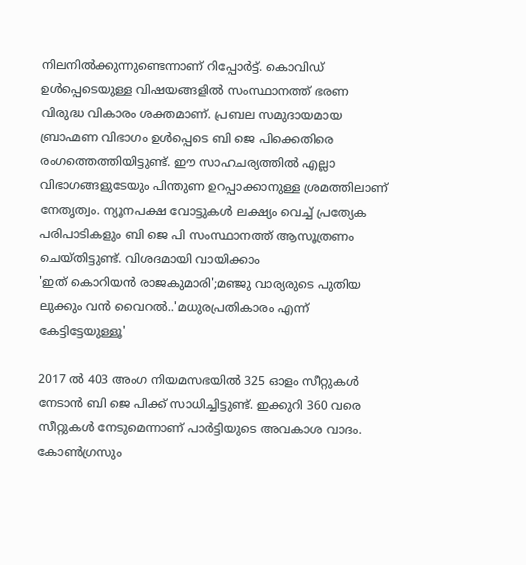നിലനിൽക്കുന്നുണ്ടെന്നാണ് റിപ്പോർട്ട്. കൊവിഡ് ഉൾപ്പെടെയുള്ള വിഷയങ്ങളിൽ സംസ്ഥാനത്ത് ഭരണ വിരുദ്ധ വികാരം ശക്തമാണ്. പ്രബല സമുദായമായ ബ്രാഹ്മണ വിഭാഗം ഉൾപ്പെടെ ബി ജെ പിക്കെതിരെ രംഗത്തെത്തിയിട്ടുണ്ട്. ഈ സാഹചര്യത്തിൽ എല്ലാ വിഭാഗങ്ങളുടേയും പിന്തുണ ഉറപ്പാക്കാനുള്ള ശ്രമത്തിലാണ് നേതൃത്വം. ന്യൂനപക്ഷ വോട്ടുകൾ ലക്ഷ്യം വെച്ച് പ്രത്യേക പരിപാടികളും ബി ജെ പി സംസ്ഥാനത്ത് ആസൂത്രണം ചെയ്തിട്ടുണ്ട്. വിശദമായി വായിക്കാം
'ഇത് കൊറിയൻ രാജകുമാരി';മഞ്ജു വാര്യരുടെ പുതിയ ലുക്കും വൻ വൈറൽ..'മധുരപ്രതികാരം എന്ന് കേട്ടിട്ടേയുള്ളൂ'

2017 ൽ 403 അംഗ നിയമസഭയിൽ 325 ഓളം സീറ്റുകൾ നേടാൻ ബി ജെ പിക്ക് സാധിച്ചിട്ടുണ്ട്. ഇക്കുറി 360 വരെ സീറ്റുകൾ നേടുമെന്നാണ് പാർട്ടിയുടെ അവകാശ വാദം. കോൺഗ്രസും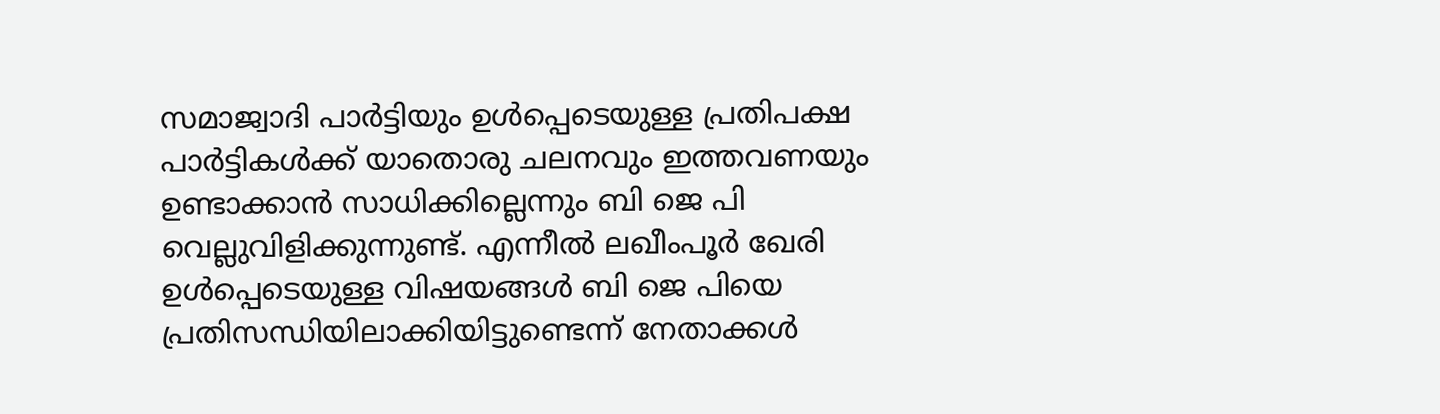സമാജ്വാദി പാർട്ടിയും ഉൾപ്പെടെയുള്ള പ്രതിപക്ഷ പാർട്ടികൾക്ക് യാതൊരു ചലനവും ഇത്തവണയും ഉണ്ടാക്കാൻ സാധിക്കില്ലെന്നും ബി ജെ പി വെല്ലുവിളിക്കുന്നുണ്ട്. എന്നീൽ ലഖീംപൂർ ഖേരി ഉൾപ്പെടെയുള്ള വിഷയങ്ങൾ ബി ജെ പിയെ പ്രതിസന്ധിയിലാക്കിയിട്ടുണ്ടെന്ന് നേതാക്കൾ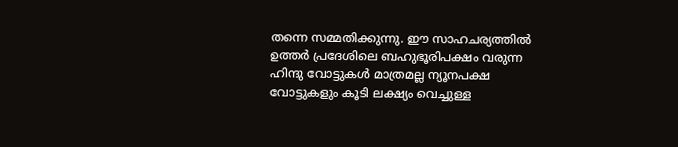തന്നെ സമ്മതിക്കുന്നു. ഈ സാഹചര്യത്തിൽ ഉത്തർ പ്രദേശിലെ ബഹുഭൂരിപക്ഷം വരുന്ന ഹിന്ദു വോട്ടുകൾ മാത്രമല്ല ന്യൂനപക്ഷ വോട്ടുകളും കൂടി ലക്ഷ്യം വെച്ചുള്ള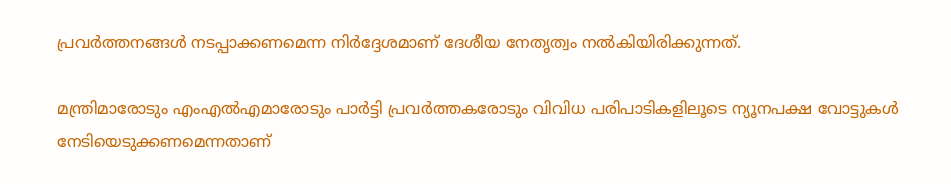പ്രവർത്തനങ്ങൾ നടപ്പാക്കണമെന്ന നിർദ്ദേശമാണ് ദേശീയ നേതൃത്വം നൽകിയിരിക്കുന്നത്.

മന്ത്രിമാരോടും എംഎൽഎമാരോടും പാർട്ടി പ്രവർത്തകരോടും വിവിധ പരിപാടികളിലൂടെ ന്യൂനപക്ഷ വോട്ടുകൾ നേടിയെടുക്കണമെന്നതാണ്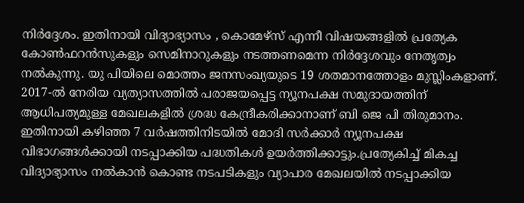നിർദ്ദേശം. ഇതിനായി വിദ്യാഭ്യാസം , കൊമേഴ്സ് എന്നീ വിഷയങ്ങളിൽ പ്രത്യേക കോൺഫറൻസുകളും സെമിനാറുകളും നടത്തണമെന്ന നിർദ്ദേശവും നേതൃത്വം നൽകുന്നു. യു പിയിലെ മൊത്തം ജനസംഖ്യയുടെ 19 ശതമാനത്തോളം മുസ്ലിംകളാണ്. 2017-ൽ നേരിയ വ്യത്യാസത്തിൽ പരാജയപ്പെട്ട ന്യൂനപക്ഷ സമുദായത്തിന് ആധിപത്യമുള്ള മേഖലകളിൽ ശ്രദ്ധ കേന്ദ്രീകരിക്കാനാണ് ബി ജെ പി തിരുമാനം. ഇതിനായി കഴിഞ്ഞ 7 വർഷത്തിനിടയിൽ മോദി സർക്കാർ ന്യൂനപക്ഷ വിഭാഗങ്ങൾക്കായി നടപ്പാക്കിയ പദ്ധതികൾ ഉയർത്തിക്കാട്ടും.പ്രത്യേകിച്ച് മികച്ച വിദ്യാഭ്യാസം നൽകാൻ കൊണ്ട നടപടികളും വ്യാപാര മേഖലയിൽ നടപ്പാക്കിയ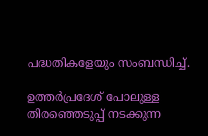പദ്ധതികളേയും സംബന്ധിച്ച്.

ഉത്തർപ്രദേശ് പോലുള്ള തിരഞ്ഞെടുപ്പ് നടക്കുന്ന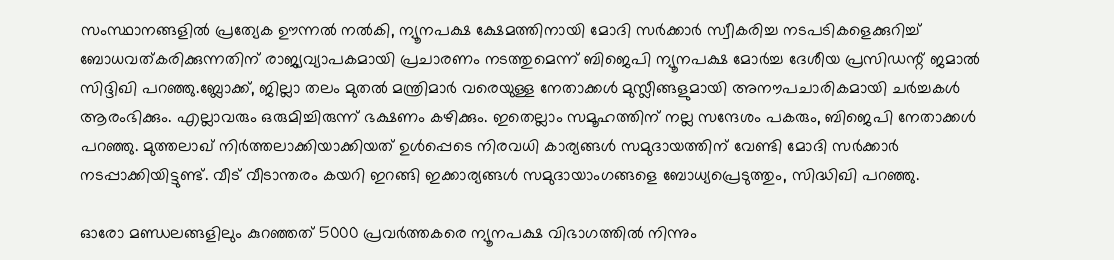സംസ്ഥാനങ്ങളിൽ പ്രത്യേക ഊന്നൽ നൽകി, ന്യൂനപക്ഷ ക്ഷേമത്തിനായി മോദി സർക്കാർ സ്വീകരിച്ച നടപടികളെക്കുറിച്ച് ബോധവത്കരിക്കുന്നതിന് രാജ്യവ്യാപകമായി പ്രചാരണം നടത്തുമെന്ന് ബിജെപി ന്യൂനപക്ഷ മോർച്ച ദേശീയ പ്രസിഡന്റ് ജമാൽ സിദ്ദിഖി പറഞ്ഞു.ബ്ലോക്ക്, ജില്ലാ തലം മുതൽ മന്ത്രിമാർ വരെയുള്ള നേതാക്കൾ മുസ്ലീങ്ങളുമായി അനൗപചാരികമായി ചർച്ചകൾ ആരംഭിക്കും. എല്ലാവരും ഒരുമിച്ചിരുന്ന് ഭക്ഷണം കഴിക്കും. ഇതെല്ലാം സമൂഹത്തിന് നല്ല സന്ദേശം പകരും, ബിജെപി നേതാക്കൾ പറഞ്ഞു. മുത്തലാഖ് നിർത്തലാക്കിയാക്കിയത് ഉൾപ്പെടെ നിരവധി കാര്യങ്ങൾ സമുദായത്തിന് വേണ്ടി മോദി സർക്കാർ നടപ്പാക്കിയിട്ടുണ്ട്. വീട് വീടാന്തരം കയറി ഇറങ്ങി ഇക്കാര്യങ്ങൾ സമുദായാംഗങ്ങളെ ബോധ്യപ്രെടുത്തും, സിദ്ധിഖി പറഞ്ഞു.

ഓരോ മണ്ഡലങ്ങളിലും കുറഞ്ഞത് 5000 പ്രവർത്തകരെ ന്യൂനപക്ഷ വിഭാഗത്തിൽ നിന്നും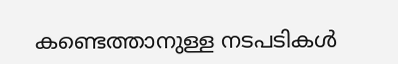കണ്ടെത്താനുള്ള നടപടികൾ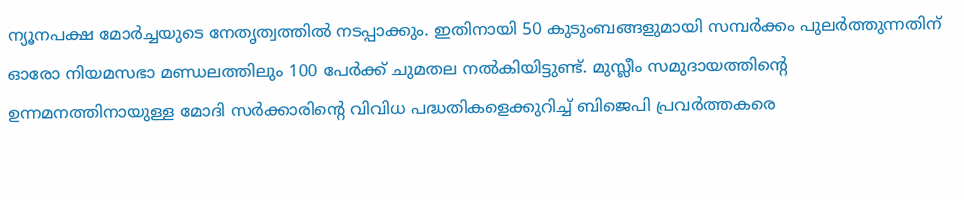ന്യൂനപക്ഷ മോർച്ചയുടെ നേതൃത്വത്തിൽ നടപ്പാക്കും. ഇതിനായി 50 കുടുംബങ്ങളുമായി സമ്പർക്കം പുലർത്തുന്നതിന് ഓരോ നിയമസഭാ മണ്ഡലത്തിലും 100 പേർക്ക് ചുമതല നൽകിയിട്ടുണ്ട്. മുസ്ലീം സമുദായത്തിന്റെ ഉന്നമനത്തിനായുള്ള മോദി സർക്കാരിന്റെ വിവിധ പദ്ധതികളെക്കുറിച്ച് ബിജെപി പ്രവർത്തകരെ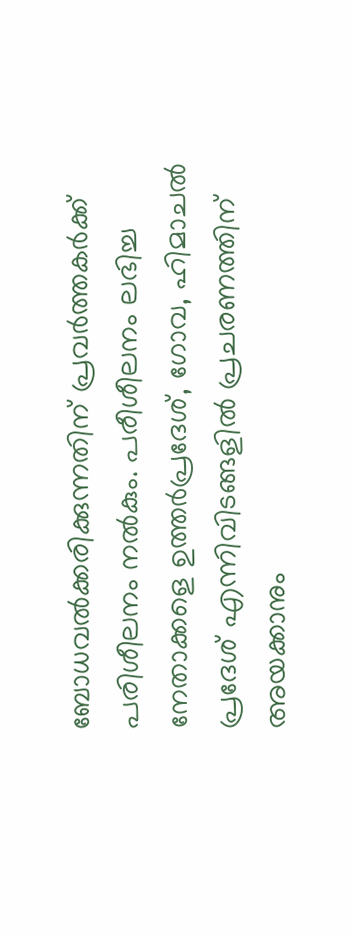ബോധവൽക്കരിക്കുന്നതിന് പ്രവർത്തകർക്ക് പരിശീലനം നൽകും. പരീശീലനം ലഭിച്ച നേതാക്കളെ ഉത്തർപ്രദേശ്, ഗോവ, ഹിമാചൽ പ്രദേശ് എന്നിവിടങ്ങളിൽ പ്രചരണത്തിന് അയക്കാനും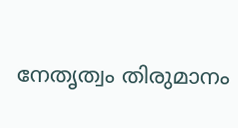നേതൃത്വം തിരുമാനം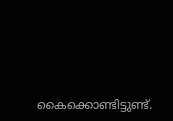കൈക്കൊണ്ടിട്ടുണ്ട്.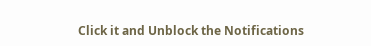Click it and Unblock the Notifications